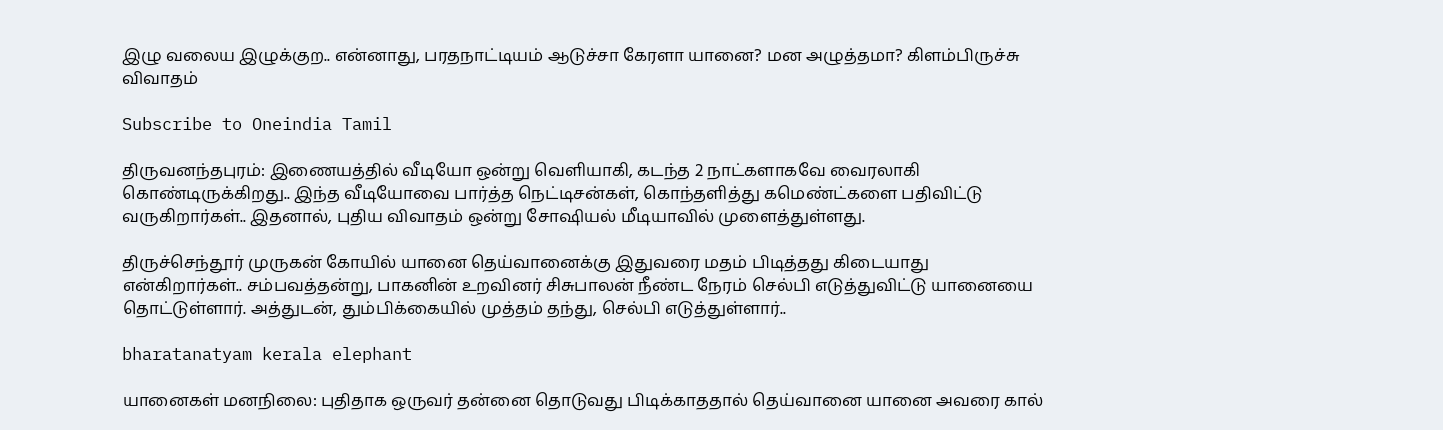இழு வலைய இழுக்குற.. என்னாது, பரதநாட்டியம் ஆடுச்சா கேரளா யானை? மன அழுத்தமா? கிளம்பிருச்சு விவாதம்

Subscribe to Oneindia Tamil

திருவனந்தபுரம்: இணையத்தில் வீடியோ ஒன்று வெளியாகி, கடந்த 2 நாட்களாகவே வைரலாகி கொண்டிருக்கிறது.. இந்த வீடியோவை பார்த்த நெட்டிசன்கள், கொந்தளித்து கமெண்ட்களை பதிவிட்டு வருகிறார்கள்.. இதனால், புதிய விவாதம் ஒன்று சோஷியல் மீடியாவில் முளைத்துள்ளது.

திருச்செந்தூர் முருகன் கோயில் யானை தெய்வானைக்கு இதுவரை மதம் பிடித்தது கிடையாது என்கிறார்கள்.. சம்பவத்தன்று, பாகனின் உறவினர் சிசுபாலன் நீண்ட நேரம் செல்பி எடுத்துவிட்டு யானையை தொட்டுள்ளார். அத்துடன், தும்பிக்கையில் முத்தம் தந்து, செல்பி எடுத்துள்ளார்..

bharatanatyam kerala elephant

யானைகள் மனநிலை: புதிதாக ஒருவர் தன்னை தொடுவது பிடிக்காததால் தெய்வானை யானை அவரை கால்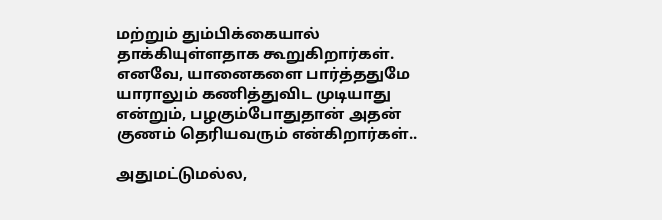மற்றும் தும்பிக்கையால் தாக்கியுள்ளதாக கூறுகிறார்கள். எனவே, யானைகளை பார்த்ததுமே யாராலும் கணித்துவிட முடியாது என்றும், பழகும்போதுதான் அதன் குணம் தெரியவரும் என்கிறார்கள்..

அதுமட்டுமல்ல,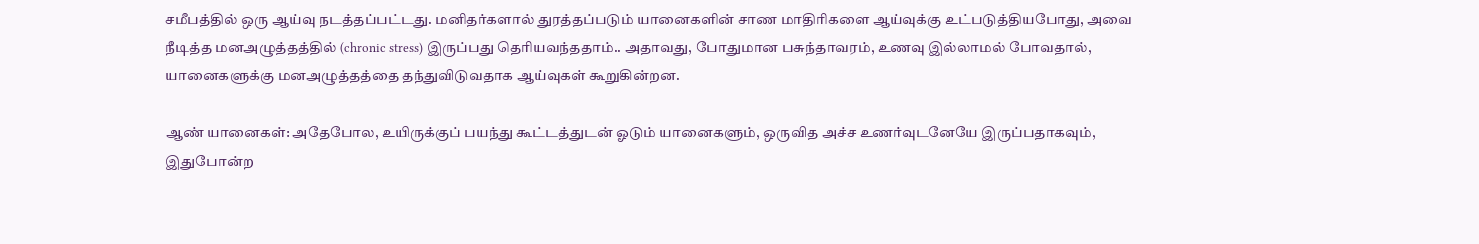சமீபத்தில் ஒரு ஆய்வு நடத்தப்பட்டது. மனிதர்களால் துரத்தப்படும் யானைகளின் சாண மாதிரிகளை ஆய்வுக்கு உட்படுத்தியபோது, அவை நீடித்த மனஅழுத்தத்தில் (chronic stress) இருப்பது தெரியவந்ததாம்.. அதாவது, போதுமான பசுந்தாவரம், உணவு இல்லாமல் போவதால், யானைகளுக்கு மனஅழுத்தத்தை தந்துவிடுவதாக ஆய்வுகள் கூறுகின்றன.

ஆண் யானைகள்: அதேபோல, உயிருக்குப் பயந்து கூட்டத்துடன் ஓடும் யானைகளும், ஒருவித அச்ச உணர்வுடனேயே இருப்பதாகவும், இதுபோன்ற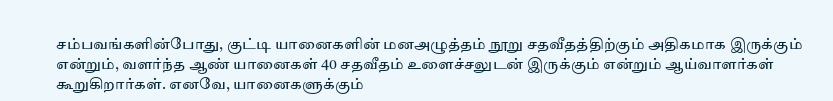சம்பவங்களின்போது, குட்டி யானைகளின் மனஅழுத்தம் நூறு சதவீதத்திற்கும் அதிகமாக இருக்கும் என்றும், வளர்ந்த ஆண் யானைகள் 40 சதவீதம் உளைச்சலுடன் இருக்கும் என்றும் ஆய்வாளர்கள் கூறுகிறார்கள். எனவே, யானைகளுக்கும்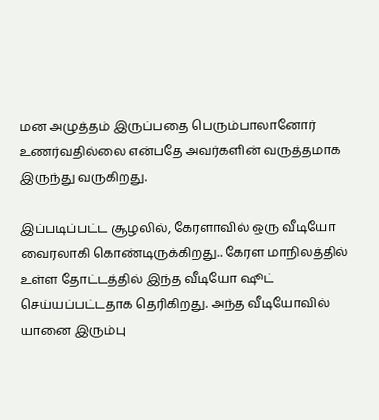மன அழுத்தம் இருப்பதை பெரும்பாலானோர் உணர்வதில்லை என்பதே அவர்களின் வருத்தமாக இருந்து வருகிறது.

இப்படிப்பட்ட சூழலில், கேரளாவில் ஒரு வீடியோ வைரலாகி கொண்டிருக்கிறது.. கேரள மாநிலத்தில் உள்ள தோட்டத்தில் இந்த வீடியோ ஷூட் செய்யப்பட்டதாக தெரிகிறது. அந்த வீடியோவில் யானை இரும்பு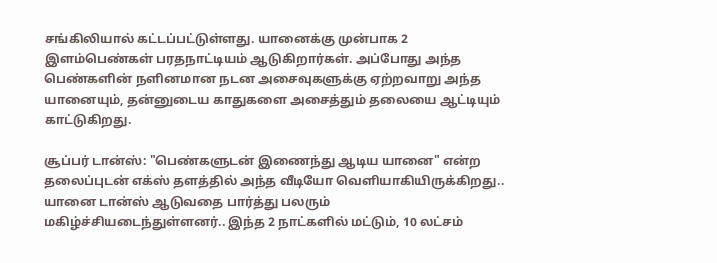சங்கிலியால் கட்டப்பட்டுள்ளது. யானைக்கு முன்பாக 2 இளம்பெண்கள் பரதநாட்டியம் ஆடுகிறார்கள். அப்போது அந்த பெண்களின் நளினமான நடன அசைவுகளுக்கு ஏற்றவாறு அந்த யானையும், தன்னுடைய காதுகளை அசைத்தும் தலையை ஆட்டியும் காட்டுகிறது.

சூப்பர் டான்ஸ்: "பெண்களுடன் இணைந்து ஆடிய யானை" என்ற தலைப்புடன் எக்ஸ் தளத்தில் அந்த வீடியோ வெளியாகியிருக்கிறது.. யானை டான்ஸ் ஆடுவதை பார்த்து பலரும் மகிழ்ச்சியடைந்துள்ளனர்.. இந்த 2 நாட்களில் மட்டும், 10 லட்சம்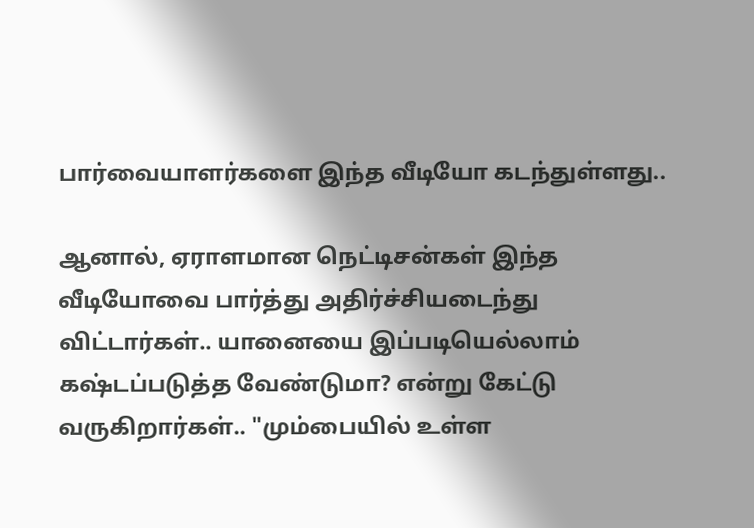பார்வையாளர்களை இந்த வீடியோ கடந்துள்ளது..

ஆனால், ஏராளமான நெட்டிசன்கள் இந்த வீடியோவை பார்த்து அதிர்ச்சியடைந்து விட்டார்கள்.. யானையை இப்படியெல்லாம் கஷ்டப்படுத்த வேண்டுமா? என்று கேட்டு வருகிறார்கள்.. "மும்பையில் உள்ள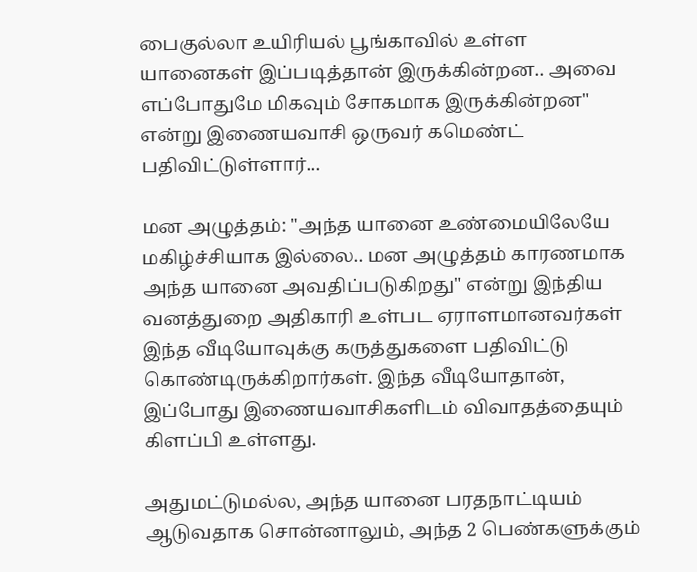பைகுல்லா உயிரியல் பூங்காவில் உள்ள யானைகள் இப்படித்தான் இருக்கின்றன.. அவை எப்போதுமே மிகவும் சோகமாக இருக்கின்றன" என்று இணையவாசி ஒருவர் கமெண்ட் பதிவிட்டுள்ளார்...

மன அழுத்தம்: "அந்த யானை உண்மையிலேயே மகிழ்ச்சியாக இல்லை.. மன அழுத்தம் காரணமாக அந்த யானை அவதிப்படுகிறது" என்று இந்திய வனத்துறை அதிகாரி உள்பட ஏராளமானவர்கள் இந்த வீடியோவுக்கு கருத்துகளை பதிவிட்டு கொண்டிருக்கிறார்கள். இந்த வீடியோதான், இப்போது இணையவாசிகளிடம் விவாதத்தையும் கிளப்பி உள்ளது.

அதுமட்டுமல்ல, அந்த யானை பரதநாட்டியம் ஆடுவதாக சொன்னாலும், அந்த 2 பெண்களுக்கும்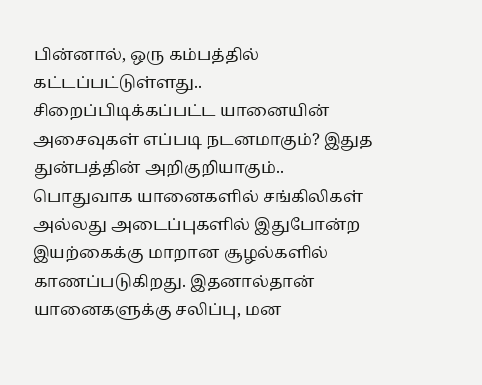பின்னால், ஒரு கம்பத்தில் கட்டப்பட்டுள்ளது.. சிறைப்பிடிக்கப்பட்ட யானையின் அசைவுகள் எப்படி நடனமாகும்? இதுத துன்பத்தின் அறிகுறியாகும்.. பொதுவாக யானைகளில் சங்கிலிகள் அல்லது அடைப்புகளில் இதுபோன்ற இயற்கைக்கு மாறான சூழல்களில் காணப்படுகிறது. இதனால்தான் யானைகளுக்கு சலிப்பு, மன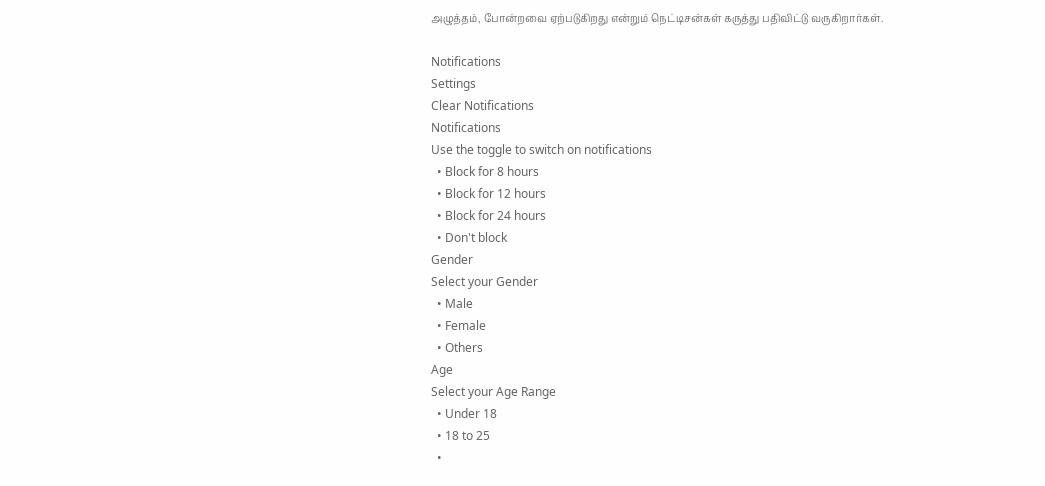அழுத்தம், போன்றவை ஏற்படுகிறது என்றும் நெட்டிசன்கள் கருத்து பதிவிட்டு வருகிறார்கள்.

Notifications
Settings
Clear Notifications
Notifications
Use the toggle to switch on notifications
  • Block for 8 hours
  • Block for 12 hours
  • Block for 24 hours
  • Don't block
Gender
Select your Gender
  • Male
  • Female
  • Others
Age
Select your Age Range
  • Under 18
  • 18 to 25
  •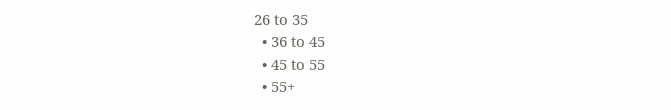26 to 35
  • 36 to 45
  • 45 to 55
  • 55+